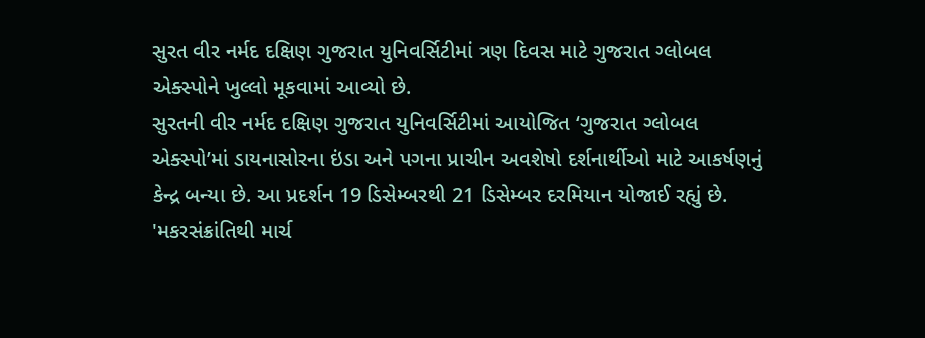સુરત વીર નર્મદ દક્ષિણ ગુજરાત યુનિવર્સિટીમાં ત્રણ દિવસ માટે ગુજરાત ગ્લોબલ એક્સ્પોને ખુલ્લો મૂકવામાં આવ્યો છે.
સુરતની વીર નર્મદ દક્ષિણ ગુજરાત યુનિવર્સિટીમાં આયોજિત ‘ગુજરાત ગ્લોબલ એક્સ્પો’માં ડાયનાસોરના ઇંડા અને પગના પ્રાચીન અવશેષો દર્શનાર્થીઓ માટે આકર્ષણનું કેન્દ્ર બન્યા છે. આ પ્રદર્શન 19 ડિસેમ્બરથી 21 ડિસેમ્બર દરમિયાન યોજાઈ રહ્યું છે.
'મકરસંક્રાંતિથી માર્ચ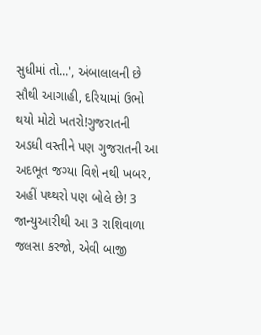સુધીમાં તો...', અંબાલાલની છે સૌથી આગાહી, દરિયામાં ઉભો થયો મોટો ખતરો!ગુજરાતની અડધી વસ્તીને પણ ગુજરાતની આ અદભૂત જગ્યા વિશે નથી ખબર, અહીં પથ્થરો પણ બોલે છે! 3 જાન્યુઆરીથી આ 3 રાશિવાળા જલસા કરજો, એવી બાજી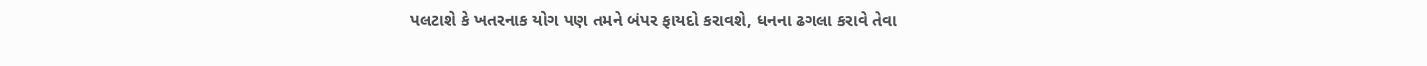પલટાશે કે ખતરનાક યોગ પણ તમને બંપર ફાયદો કરાવશે, ધનના ઢગલા કરાવે તેવા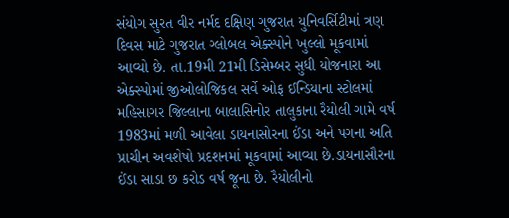સંયોગ સુરત વીર નર્મદ દક્ષિણ ગુજરાત યુનિવર્સિટીમાં ત્રણ દિવસ માટે ગુજરાત ગ્લોબલ એક્સ્પોને ખુલ્લો મૂકવામાં આવ્યો છે. તા.19મી 21મી ડિસેમ્બર સુધી યોજનારા આ એક્સ્પોમાં જીઓલોજિકલ સર્વે ઓફ ઈન્ડિયાના સ્ટોલમાં મહિસાગર જિલ્લાના બાલાસિનોર તાલુકાના રૈયોલી ગામે વર્ષ 1983માં મળી આવેલા ડાયનાસોરના ઈંડા અને પગના અતિ પ્રાચીન અવશેષો પ્રદશનમાં મૂકવામાં આવ્યા છે.ડાયનાસૌરના ઈંડા સાડા છ કરોડ વર્ષ જૂના છે. રૈયોલીનો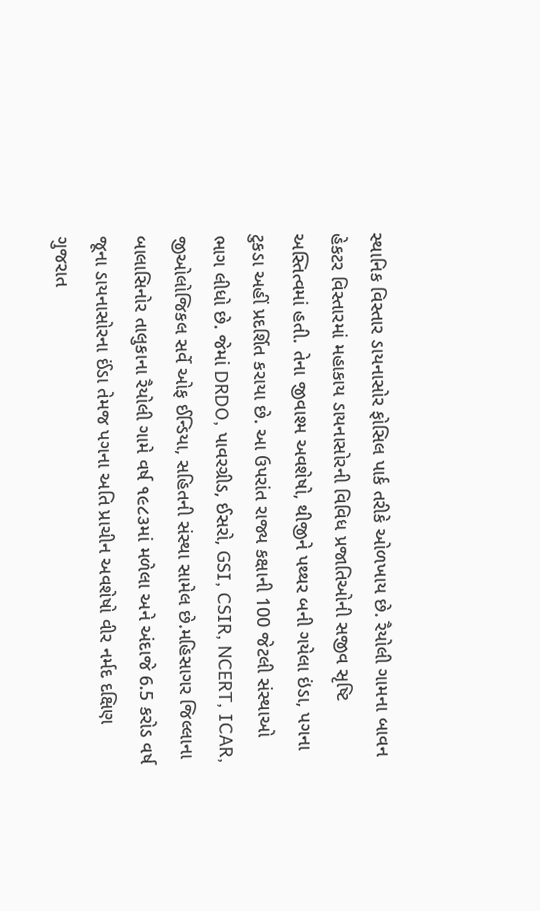સ્થાનિક વિસ્તાર ડાયનાસોર ફોસિલ પાર્ક તરીકે ઓળખાય છે. રૈયોલી ગામના બાવન હેકટર વિસ્તારમાં મહાકાય ડાયનાસોરની વિવિધ પ્રજાતિઓની સજીવ સૃષ્ટિ અસ્તિત્વમાં હતી. તેના જીવાશ્મ અવશેષો, થીજીને પથ્થર બની ગયેલા ઇંડા, પગના ટુકડા અહીં પ્રદર્શિત કરાયા છે. આ ઉપરાંત રાજ્ય કક્ષાની 100 જેટલી સંસ્થાઓ ભાગ લીધો છે. જેમાં DRDO, પાવરગ્રીડ, ઈસરો, GSI, CSIR, NCERT, ICAR, જીઓલોજિકલ સર્વે ઓફ ઈન્ડિયા, સહિતની સંસ્થા સામેલ છે.મહિસાગર જિલ્લાના બાલાસિનોર તાલુકાના રૈયોલી ગામે વર્ષ ૧૯૮૩માં મળેલા અને અંદાજે 6.5 કરોડ વર્ષ જૂના ડાયનાસોરના ઈંડા તેમજ પગના અતિ પ્રાચીન અવશેષો વીર નર્મદ દક્ષિણ ગુજરાત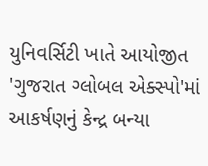યુનિવર્સિટી ખાતે આયોજીત 'ગુજરાત ગ્લોબલ એક્સ્પો'માં આકર્ષણનું કેન્દ્ર બન્યા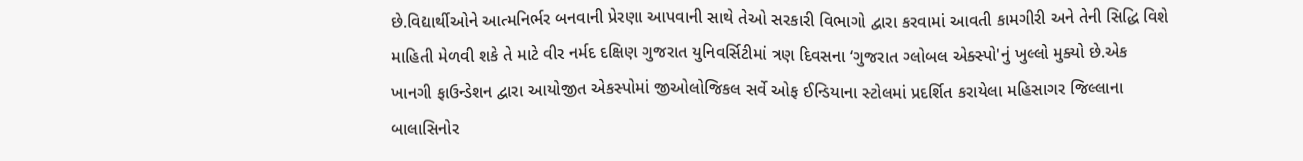છે.વિદ્યાર્થીઓને આત્મનિર્ભર બનવાની પ્રેરણા આપવાની સાથે તેઓ સરકારી વિભાગો દ્વારા કરવામાં આવતી કામગીરી અને તેની સિદ્ધિ વિશે માહિતી મેળવી શકે તે માટે વીર નર્મદ દક્ષિણ ગુજરાત યુનિવર્સિટીમાં ત્રણ દિવસના ‘ગુજરાત ગ્લોબલ એક્સ્પો'નું ખુલ્લો મુક્યો છે.એક ખાનગી ફાઉન્ડેશન દ્વારા આયોજીત એકસ્પોમાં જીઓલોજિકલ સર્વે ઓફ ઈન્ડિયાના સ્ટોલમાં પ્રદર્શિત કરાયેલા મહિસાગર જિલ્લાના બાલાસિનોર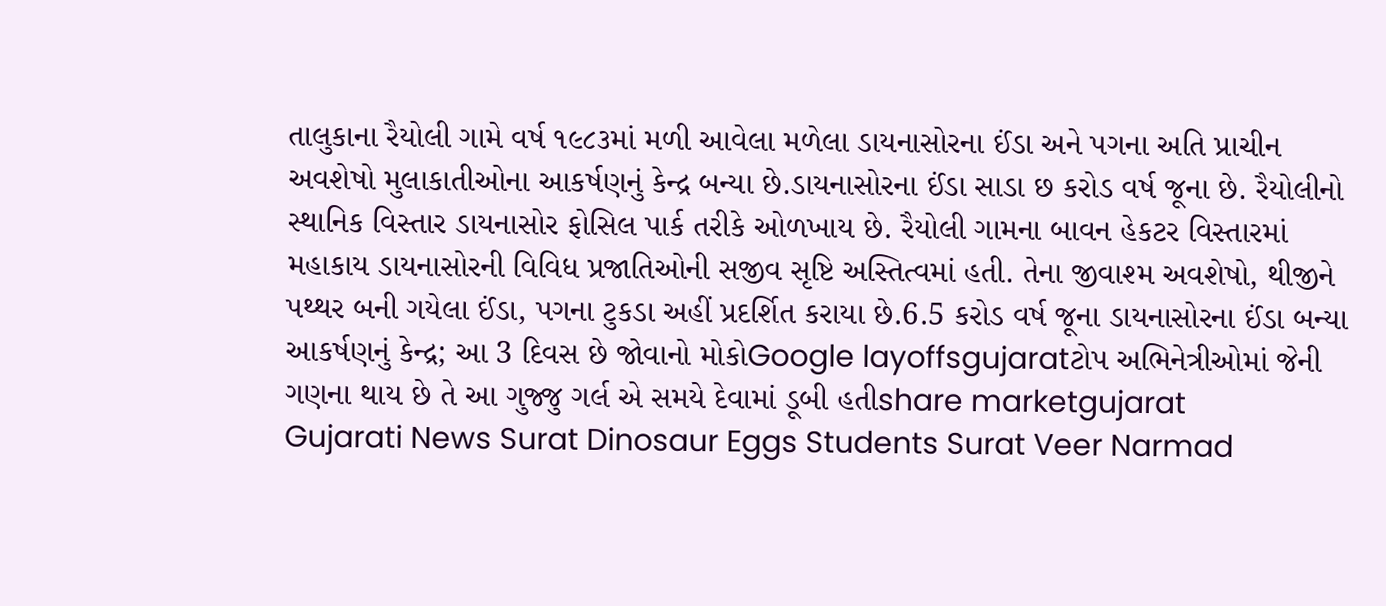તાલુકાના રૈયોલી ગામે વર્ષ ૧૯૮૩માં મળી આવેલા મળેલા ડાયનાસોરના ઈંડા અને પગના અતિ પ્રાચીન અવશેષો મુલાકાતીઓના આકર્ષણનું કેન્દ્ર બન્યા છે.ડાયનાસોરના ઈંડા સાડા છ કરોડ વર્ષ જૂના છે. રૈયોલીનો સ્થાનિક વિસ્તાર ડાયનાસોર ફોસિલ પાર્ક તરીકે ઓળખાય છે. રૈયોલી ગામના બાવન હેકટર વિસ્તારમાં મહાકાય ડાયનાસોરની વિવિધ પ્રજાતિઓની સજીવ સૃષ્ટિ અસ્તિત્વમાં હતી. તેના જીવાશ્મ અવશેષો, થીજીને પથ્થર બની ગયેલા ઈંડા, પગના ટુકડા અહીં પ્રદર્શિત કરાયા છે.6.5 કરોડ વર્ષ જૂના ડાયનાસોરના ઈંડા બન્યા આકર્ષણનું કેન્દ્ર; આ 3 દિવસ છે જોવાનો મોકોGoogle layoffsgujaratટોપ અભિનેત્રીઓમાં જેની ગણના થાય છે તે આ ગુજ્જુ ગર્લ એ સમયે દેવામાં ડૂબી હતીshare marketgujarat
Gujarati News Surat Dinosaur Eggs Students Surat Veer Narmad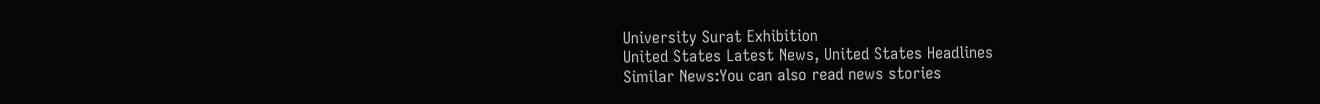University Surat Exhibition
United States Latest News, United States Headlines
Similar News:You can also read news stories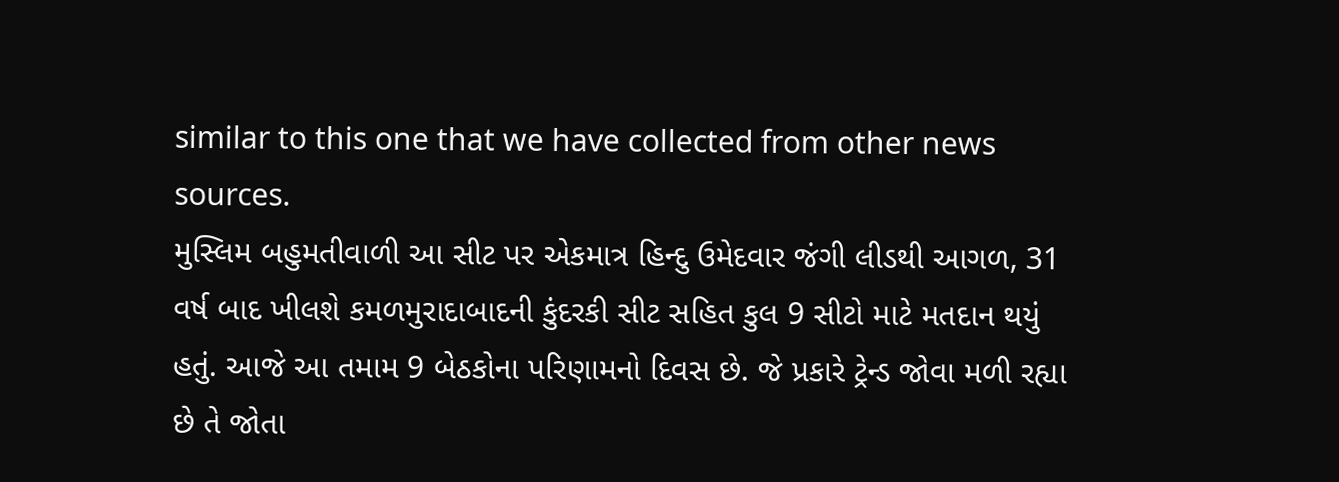similar to this one that we have collected from other news sources.
મુસ્લિમ બહુમતીવાળી આ સીટ પર એકમાત્ર હિન્દુ ઉમેદવાર જંગી લીડથી આગળ, 31 વર્ષ બાદ ખીલશે કમળમુરાદાબાદની કુંદરકી સીટ સહિત કુલ 9 સીટો માટે મતદાન થયું હતું. આજે આ તમામ 9 બેઠકોના પરિણામનો દિવસ છે. જે પ્રકારે ટ્રેન્ડ જોવા મળી રહ્યા છે તે જોતા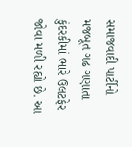સમાજવાદી પાર્ટીનો મજબૂત ગઢ ગણાતા કુંદરકીમાં ભારે ઉલટફેર જોવા મળી રહ્યો છે. આ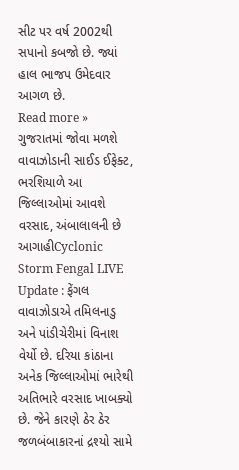સીટ પર વર્ષ 2002થી સપાનો કબજો છે. જ્યાં હાલ ભાજપ ઉમેદવાર આગળ છે.
Read more »
ગુજરાતમાં જોવા મળશે વાવાઝોડાની સાઈડ ઈફેક્ટ, ભરશિયાળે આ જિલ્લાઓમાં આવશે વરસાદ, અંબાલાલની છે આગાહીCyclonic Storm Fengal LIVE Update : ફેંગલ વાવાઝોડાએ તમિલનાડુ અને પાંડીચેરીમાં વિનાશ વેર્યો છે. દરિયા કાંઠાના અનેક જિલ્લાઓમાં ભારેથી અતિભારે વરસાદ ખાબક્યો છે. જેને કારણે ઠેર ઠેર જળબંબાકારનાં દ્રશ્યો સામે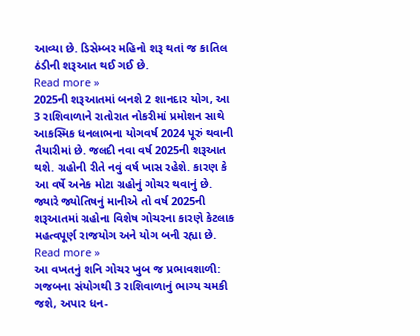આવ્યા છે. ડિસેમ્બર મહિનો શરૂ થતાં જ કાતિલ ઠંડીની શરૂઆત થઈ ગઈ છે.
Read more »
2025ની શરૂઆતમાં બનશે 2 શાનદાર યોગ, આ 3 રાશિવાળાને રાતોરાત નોકરીમાં પ્રમોશન સાથે આકસ્મિક ધનલાભના યોગવર્ષ 2024 પૂરું થવાની તૈયારીમાં છે. જલદી નવા વર્ષ 2025ની શરૂઆત થશે. ગ્રહોની રીતે નવું વર્ષ ખાસ રહેશે. કારણ કે આ વર્ષે અનેક મોટા ગ્રહોનું ગોચર થવાનું છે. જ્યારે જ્યોતિષનું માનીએ તો વર્ષ 2025ની શરૂઆતમાં ગ્રહોના વિશેષ ગોચરના કારણે કેટલાક મહત્વપૂર્ણ રાજયોગ અને યોગ બની રહ્યા છે.
Read more »
આ વખતનું શનિ ગોચર ખુબ જ પ્રભાવશાળી: ગજબના સંયોગથી 3 રાશિવાળાનું ભાગ્ય ચમકી જશે, અપાર ધન-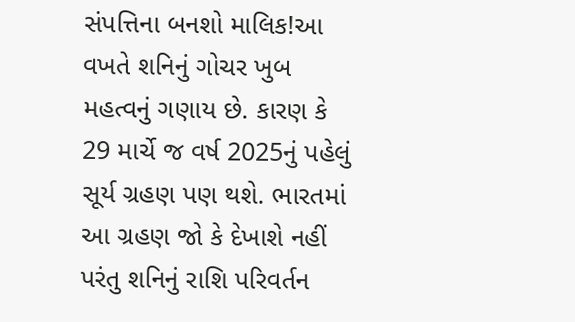સંપત્તિના બનશો માલિક!આ વખતે શનિનું ગોચર ખુબ મહત્વનું ગણાય છે. કારણ કે 29 માર્ચે જ વર્ષ 2025નું પહેલું સૂર્ય ગ્રહણ પણ થશે. ભારતમાં આ ગ્રહણ જો કે દેખાશે નહીં પરંતુ શનિનું રાશિ પરિવર્તન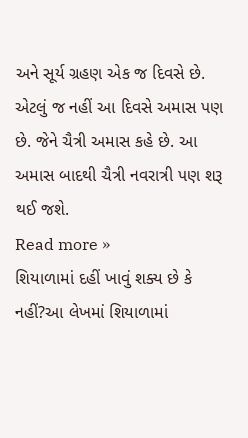અને સૂર્ય ગ્રહણ એક જ દિવસે છે. એટલું જ નહીં આ દિવસે અમાસ પણ છે. જેને ચૈત્રી અમાસ કહે છે. આ અમાસ બાદથી ચૈત્રી નવરાત્રી પણ શરૂ થઈ જશે.
Read more »
શિયાળામાં દહીં ખાવું શક્ય છે કે નહીં?આ લેખમાં શિયાળામાં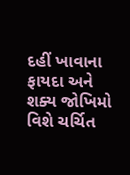દહીં ખાવાના ફાયદા અને શક્ય જોખિમો વિશે ચર્ચિત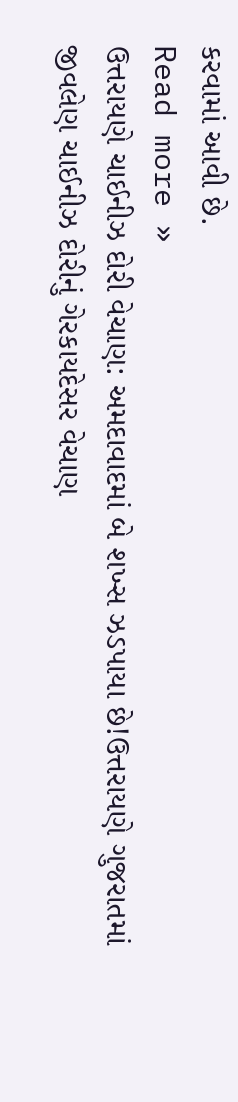કરવામાં આવી છે.
Read more »
ઉત્તરાયણે ચાઈનીઝ દોરી વેચાણ: અમદાવાદમાં બે શખ્સ ઝડપાયા છે!ઉત્તરાયણે ગુજરાતમાં જીવલેણ ચાઈનીઝ દોરીનું ગેરકાયદેસર વેચાણ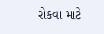રોકવા માટે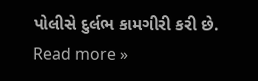પોલીસે દુર્લભ કામગીરી કરી છે.
Read more »